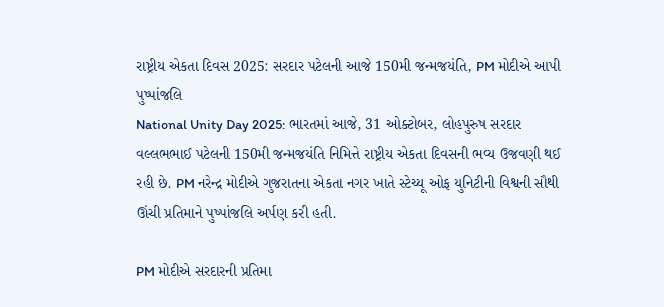રાષ્ટ્રીય એકતા દિવસ 2025: સરદાર પટેલની આજે 150મી જન્મજયંતિ, PM મોદીએ આપી પુષ્પાંજલિ
National Unity Day 2025: ભારતમાં આજે, 31 ઓક્ટોબર, લોહપુરુષ સરદાર વલ્લભભાઈ પટેલની 150મી જન્મજયંતિ નિમિત્તે રાષ્ટ્રીય એકતા દિવસની ભવ્ય ઉજવણી થઈ રહી છે. PM નરેન્દ્ર મોદીએ ગુજરાતના એકતા નગર ખાતે સ્ટેચ્યૂ ઓફ યુનિટીની વિશ્વની સૌથી ઊંચી પ્રતિમાને પુષ્પાંજલિ અર્પણ કરી હતી.

PM મોદીએ સરદારની પ્રતિમા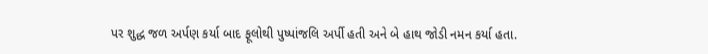પર શુદ્ધ જળ અર્પણ કર્યા બાદ ફૂલોથી પુષ્પાંજલિ અર્પી હતી અને બે હાથ જોડી નમન કર્યા હતા.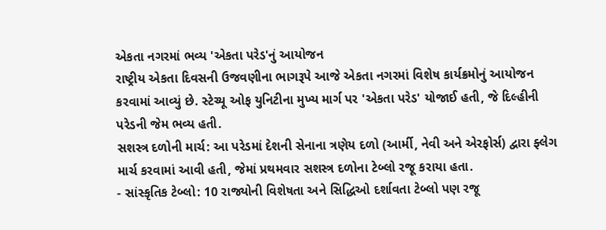એકતા નગરમાં ભવ્ય 'એકતા પરેડ'નું આયોજન
રાષ્ટ્રીય એકતા દિવસની ઉજવણીના ભાગરૂપે આજે એકતા નગરમાં વિશેષ કાર્યક્રમોનું આયોજન કરવામાં આવ્યું છે. સ્ટેચ્યૂ ઓફ યુનિટીના મુખ્ય માર્ગ પર 'એકતા પરેડ' યોજાઈ હતી, જે દિલ્હીની પરેડની જેમ ભવ્ય હતી.
સશસ્ત્ર દળોની માર્ચ: આ પરેડમાં દેશની સેનાના ત્રણેય દળો (આર્મી, નેવી અને એરફોર્સ) દ્વારા ફ્લેગ માર્ચ કરવામાં આવી હતી, જેમાં પ્રથમવાર સશસ્ત્ર દળોના ટેબ્લો રજૂ કરાયા હતા.
- સાંસ્કૃતિક ટેબ્લો: 10 રાજ્યોની વિશેષતા અને સિદ્ધિઓ દર્શાવતા ટેબ્લો પણ રજૂ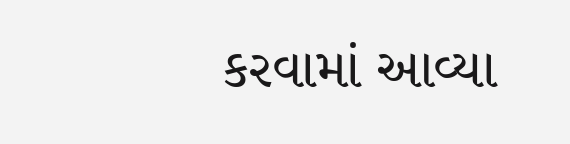કરવામાં આવ્યા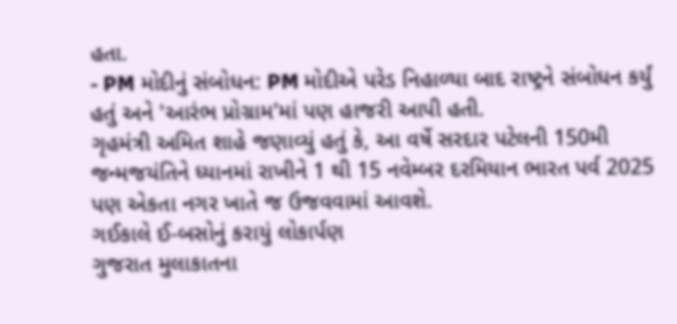હતા.
- PM મોદીનું સંબોધન: PM મોદીએ પરેડ નિહાળ્યા બાદ રાષ્ટ્રને સંબોધન કર્યું હતું અને 'આરંભ પ્રોગ્રામ'માં પણ હાજરી આપી હતી.
ગૃહમંત્રી અમિત શાહે જણાવ્યું હતું કે, આ વર્ષે સરદાર પટેલની 150મી જન્મજયંતિને ધ્યાનમાં રાખીને 1 થી 15 નવેમ્બર દરમિયાન ભારત પર્વ 2025 પણ એકતા નગર ખાતે જ ઉજવવામાં આવશે.
ગઈકાલે ઈ-બસોનું કરાયું લોકાર્પણ
ગુજરાત મુલાકાતના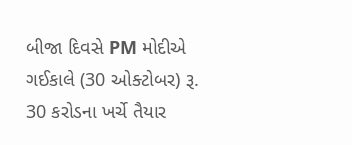બીજા દિવસે PM મોદીએ ગઈકાલે (30 ઓક્ટોબર) રૂ. 30 કરોડના ખર્ચે તૈયાર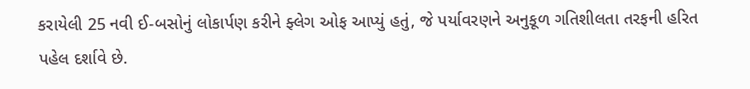કરાયેલી 25 નવી ઈ-બસોનું લોકાર્પણ કરીને ફ્લેગ ઓફ આપ્યું હતું, જે પર્યાવરણને અનુકૂળ ગતિશીલતા તરફની હરિત પહેલ દર્શાવે છે.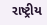રાષ્ટ્રીય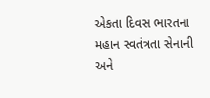એકતા દિવસ ભારતના મહાન સ્વતંત્રતા સેનાની અને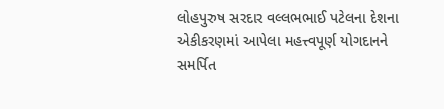લોહપુરુષ સરદાર વલ્લભભાઈ પટેલના દેશના એકીકરણમાં આપેલા મહત્ત્વપૂર્ણ યોગદાનને સમર્પિત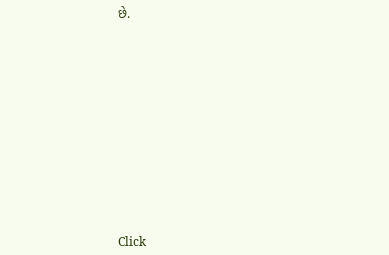છે.












Click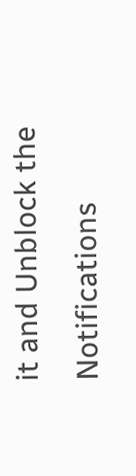it and Unblock the Notifications